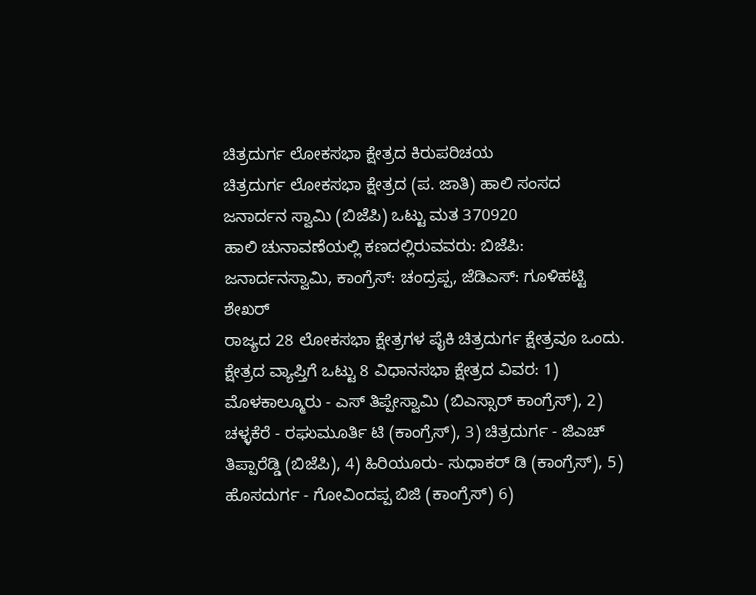ಚಿತ್ರದುರ್ಗ ಲೋಕಸಭಾ ಕ್ಷೇತ್ರದ ಕಿರುಪರಿಚಯ
ಚಿತ್ರದುರ್ಗ ಲೋಕಸಭಾ ಕ್ಷೇತ್ರದ (ಪ. ಜಾತಿ) ಹಾಲಿ ಸಂಸದ ಜನಾರ್ದನ ಸ್ವಾಮಿ (ಬಿಜೆಪಿ) ಒಟ್ಟು ಮತ 370920
ಹಾಲಿ ಚುನಾವಣೆಯಲ್ಲಿ ಕಣದಲ್ಲಿರುವವರು: ಬಿಜೆಪಿ: ಜನಾರ್ದನಸ್ವಾಮಿ, ಕಾಂಗ್ರೆಸ್: ಚಂದ್ರಪ್ಪ, ಜೆಡಿಎಸ್: ಗೂಳಿಹಟ್ಟಿ ಶೇಖರ್
ರಾಜ್ಯದ 28 ಲೋಕಸಭಾ ಕ್ಷೇತ್ರಗಳ ಪೈಕಿ ಚಿತ್ರದುರ್ಗ ಕ್ಷೇತ್ರವೂ ಒಂದು. ಕ್ಷೇತ್ರದ ವ್ಯಾಪ್ತಿಗೆ ಒಟ್ಟು 8 ವಿಧಾನಸಭಾ ಕ್ಷೇತ್ರದ ವಿವರ: 1) ಮೊಳಕಾಲ್ಮೂರು - ಎಸ್ ತಿಪ್ಪೇಸ್ವಾಮಿ (ಬಿಎಸ್ಸಾರ್ ಕಾಂಗ್ರೆಸ್), 2) ಚಳ್ಳಕೆರೆ - ರಘುಮೂರ್ತಿ ಟಿ (ಕಾಂಗ್ರೆಸ್), 3) ಚಿತ್ರದುರ್ಗ - ಜಿಎಚ್ ತಿಪ್ಪಾರೆಡ್ಡಿ (ಬಿಜೆಪಿ), 4) ಹಿರಿಯೂರು- ಸುಧಾಕರ್ ಡಿ (ಕಾಂಗ್ರೆಸ್), 5) ಹೊಸದುರ್ಗ - ಗೋವಿಂದಪ್ಪ ಬಿಜಿ (ಕಾಂಗ್ರೆಸ್) 6)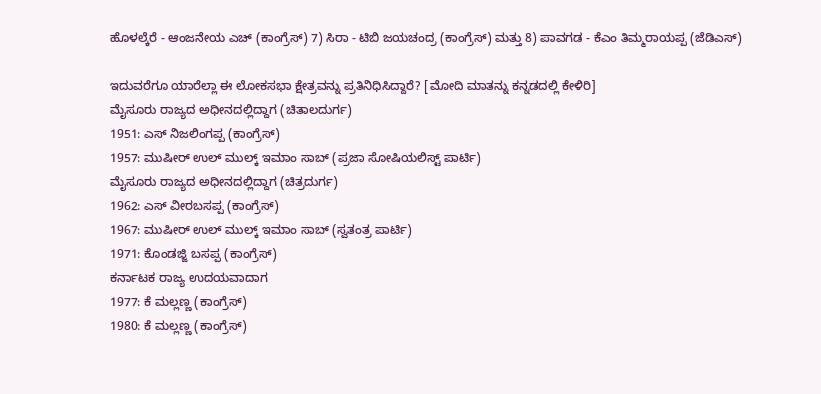ಹೊಳಲ್ಕೆರೆ - ಆಂಜನೇಯ ಎಚ್ (ಕಾಂಗ್ರೆಸ್) 7) ಸಿರಾ - ಟಿಬಿ ಜಯಚಂದ್ರ (ಕಾಂಗ್ರೆಸ್) ಮತ್ತು 8) ಪಾವಗಡ - ಕೆಎಂ ತಿಮ್ಮರಾಯಪ್ಪ (ಜೆಡಿಎಸ್)

ಇದುವರೆಗೂ ಯಾರೆಲ್ಲಾ ಈ ಲೋಕಸಭಾ ಕ್ಷೇತ್ರವನ್ನು ಪ್ರತಿನಿಧಿಸಿದ್ದಾರೆ? [ಮೋದಿ ಮಾತನ್ನು ಕನ್ನಡದಲ್ಲಿ ಕೇಳಿರಿ]
ಮೈಸೂರು ರಾಜ್ಯದ ಅಧೀನದಲ್ಲಿದ್ದಾಗ (ಚಿತಾಲದುರ್ಗ)
1951: ಎಸ್ ನಿಜಲಿಂಗಪ್ಪ (ಕಾಂಗ್ರೆಸ್)
1957: ಮುಷೀರ್ ಉಲ್ ಮುಲ್ಕ್ ಇಮಾಂ ಸಾಬ್ (ಪ್ರಜಾ ಸೋಷಿಯಲಿಸ್ಟ್ ಪಾರ್ಟಿ)
ಮೈಸೂರು ರಾಜ್ಯದ ಅಧೀನದಲ್ಲಿದ್ದಾಗ (ಚಿತ್ರದುರ್ಗ)
1962: ಎಸ್ ವೀರಬಸಪ್ಪ (ಕಾಂಗ್ರೆಸ್)
1967: ಮುಷೀರ್ ಉಲ್ ಮುಲ್ಕ್ ಇಮಾಂ ಸಾಬ್ (ಸ್ವತಂತ್ರ ಪಾರ್ಟಿ)
1971: ಕೊಂಡಜ್ಜಿ ಬಸಪ್ಪ (ಕಾಂಗ್ರೆಸ್)
ಕರ್ನಾಟಕ ರಾಜ್ಯ ಉದಯವಾದಾಗ
1977: ಕೆ ಮಲ್ಲಣ್ಣ (ಕಾಂಗ್ರೆಸ್)
1980: ಕೆ ಮಲ್ಲಣ್ಣ (ಕಾಂಗ್ರೆಸ್)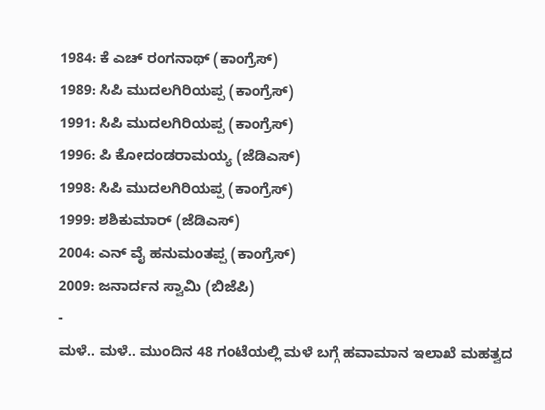1984: ಕೆ ಎಚ್ ರಂಗನಾಥ್ (ಕಾಂಗ್ರೆಸ್)
1989: ಸಿಪಿ ಮುದಲಗಿರಿಯಪ್ಪ (ಕಾಂಗ್ರೆಸ್)
1991: ಸಿಪಿ ಮುದಲಗಿರಿಯಪ್ಪ (ಕಾಂಗ್ರೆಸ್)
1996: ಪಿ ಕೋದಂಡರಾಮಯ್ಯ (ಜೆಡಿಎಸ್)
1998: ಸಿಪಿ ಮುದಲಗಿರಿಯಪ್ಪ (ಕಾಂಗ್ರೆಸ್)
1999: ಶಶಿಕುಮಾರ್ (ಜೆಡಿಎಸ್)
2004: ಎನ್ ವೈ ಹನುಮಂತಪ್ಪ (ಕಾಂಗ್ರೆಸ್)
2009: ಜನಾರ್ದನ ಸ್ವಾಮಿ (ಬಿಜೆಪಿ)
-
ಮಳೆ.. ಮಳೆ.. ಮುಂದಿನ 48 ಗಂಟೆಯಲ್ಲಿ ಮಳೆ ಬಗ್ಗೆ ಹವಾಮಾನ ಇಲಾಖೆ ಮಹತ್ವದ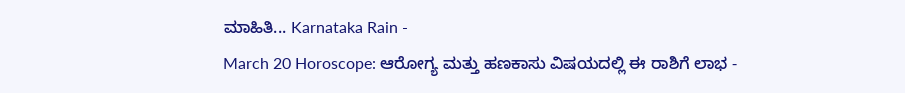ಮಾಹಿತಿ... Karnataka Rain -
March 20 Horoscope: ಆರೋಗ್ಯ ಮತ್ತು ಹಣಕಾಸು ವಿಷಯದಲ್ಲಿ ಈ ರಾಶಿಗೆ ಲಾಭ -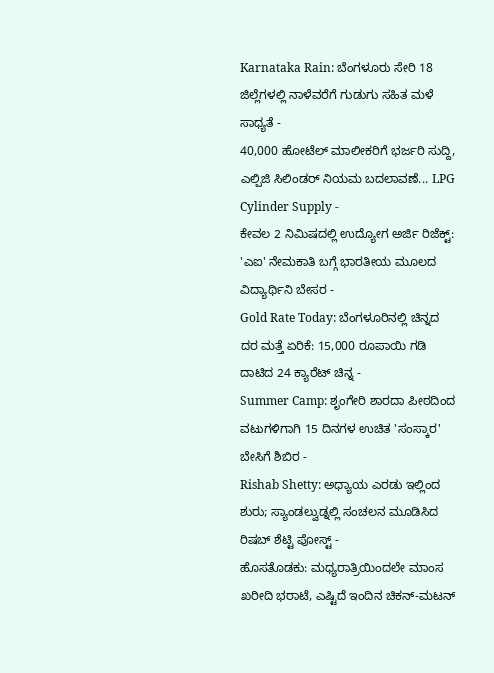Karnataka Rain: ಬೆಂಗಳೂರು ಸೇರಿ 18 ಜಿಲ್ಲೆಗಳಲ್ಲಿ ನಾಳೆವರೆಗೆ ಗುಡುಗು ಸಹಿತ ಮಳೆ ಸಾಧ್ಯತೆ -
40,000 ಹೋಟೆಲ್ ಮಾಲೀಕರಿಗೆ ಭರ್ಜರಿ ಸುದ್ದಿ, ಎಲ್ಪಿಜಿ ಸಿಲಿಂಡರ್ ನಿಯಮ ಬದಲಾವಣೆ... LPG Cylinder Supply -
ಕೇವಲ 2 ನಿಮಿಷದಲ್ಲಿ ಉದ್ಯೋಗ ಅರ್ಜಿ ರಿಜೆಕ್ಟ್: 'ಎಐ' ನೇಮಕಾತಿ ಬಗ್ಗೆ ಭಾರತೀಯ ಮೂಲದ ವಿದ್ಯಾರ್ಥಿನಿ ಬೇಸರ -
Gold Rate Today: ಬೆಂಗಳೂರಿನಲ್ಲಿ ಚಿನ್ನದ ದರ ಮತ್ತೆ ಏರಿಕೆ: 15,000 ರೂಪಾಯಿ ಗಡಿ ದಾಟಿದ 24 ಕ್ಯಾರೆಟ್ ಚಿನ್ನ -
Summer Camp: ಶೃಂಗೇರಿ ಶಾರದಾ ಪೀಠದಿಂದ ವಟುಗಳಿಗಾಗಿ 15 ದಿನಗಳ ಉಚಿತ 'ಸಂಸ್ಕಾರ' ಬೇಸಿಗೆ ಶಿಬಿರ -
Rishab Shetty: ಅಧ್ಯಾಯ ಎರಡು ಇಲ್ಲಿಂದ ಶುರು; ಸ್ಯಾಂಡಲ್ವುಡ್ನಲ್ಲಿ ಸಂಚಲನ ಮೂಡಿಸಿದ ರಿಷಬ್ ಶೆಟ್ಟಿ ಪೋಸ್ಟ್ -
ಹೊಸತೊಡಕು: ಮಧ್ಯರಾತ್ರಿಯಿಂದಲೇ ಮಾಂಸ ಖರೀದಿ ಭರಾಟೆ, ಎಷ್ಟಿದೆ ಇಂದಿನ ಚಿಕನ್-ಮಟನ್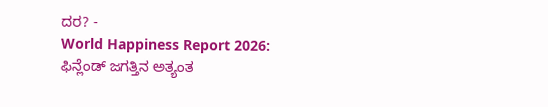ದರ? -
World Happiness Report 2026: ಫಿನ್ಲೆಂಡ್ ಜಗತ್ತಿನ ಅತ್ಯಂತ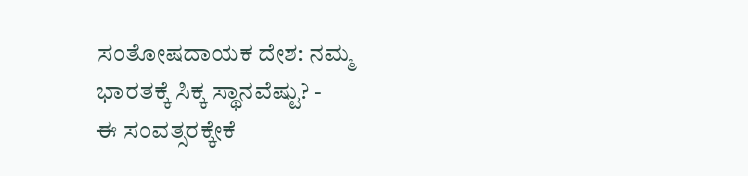ಸಂತೋಷದಾಯಕ ದೇಶ: ನಮ್ಮ ಭಾರತಕ್ಕೆ ಸಿಕ್ಕ ಸ್ಥಾನವೆಷ್ಟು? -
ಈ ಸಂವತ್ಸರಕ್ಕೇಕೆ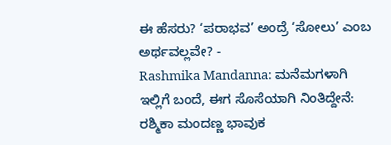ಈ ಹೆಸರು? ‘ಪರಾಭವ’ ಅಂದ್ರೆ ‘ಸೋಲು’ ಎಂಬ ಅರ್ಥವಲ್ಲವೇ? -
Rashmika Mandanna: ಮನೆಮಗಳಾಗಿ ಇಲ್ಲಿಗೆ ಬಂದೆ, ಈಗ ಸೊಸೆಯಾಗಿ ನಿಂತಿದ್ದೇನೆ: ರಶ್ಮಿಕಾ ಮಂದಣ್ಣ ಭಾವುಕ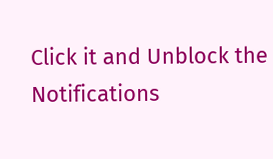Click it and Unblock the Notifications